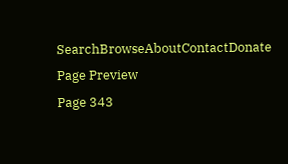SearchBrowseAboutContactDonate
Page Preview
Page 343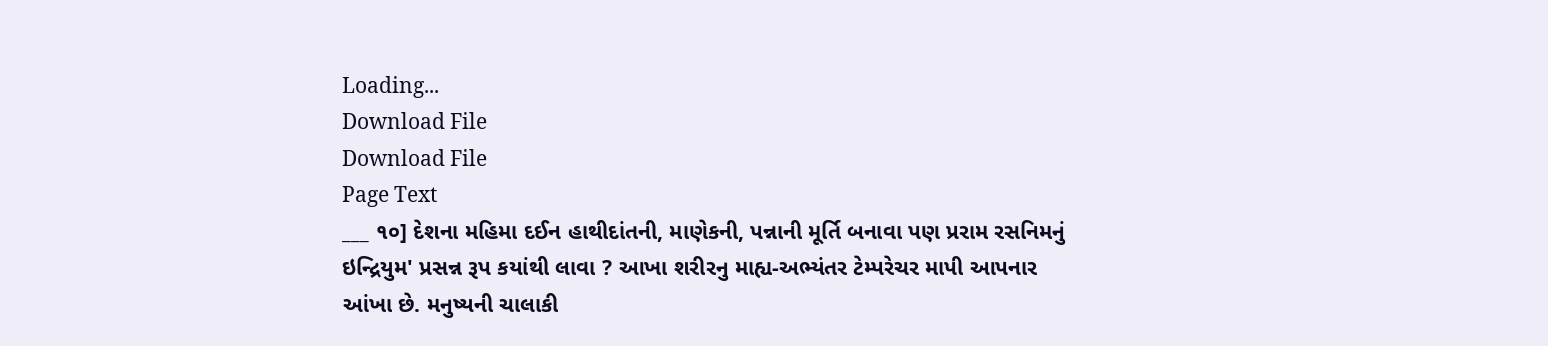Loading...
Download File
Download File
Page Text
___ ૧૦] દેશના મહિમા દઈન હાથીદાંતની, માણેકની, પન્નાની મૂર્તિ બનાવા પણ પ્રરામ રસનિમનું ઇન્દ્રિયુમ' પ્રસન્ન રૂપ કયાંથી લાવા ? આખા શરીરનુ માહ્ય-અભ્યંતર ટેમ્પરેચર માપી આપનાર આંખા છે. મનુષ્યની ચાલાકી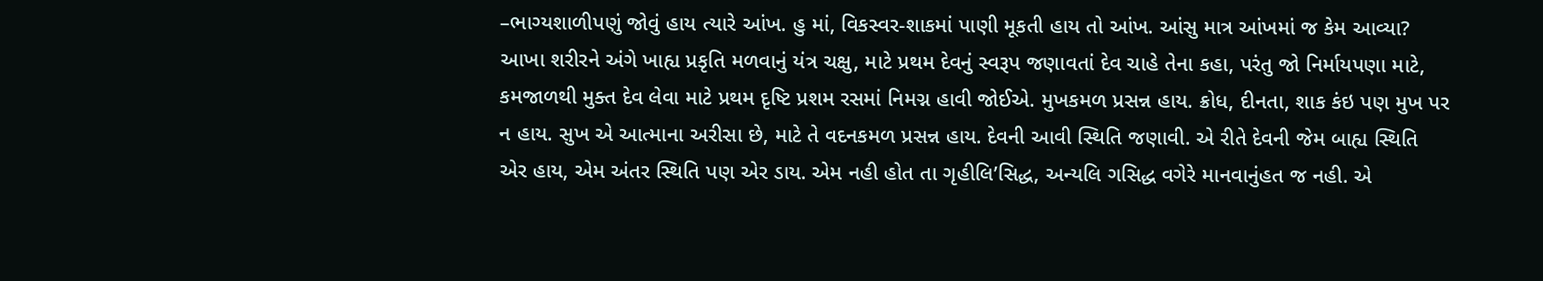–ભાગ્યશાળીપણું જોવું હાય ત્યારે આંખ. હુ માં, વિકસ્વર-શાકમાં પાણી મૂકતી હાય તો આંખ. આંસુ માત્ર આંખમાં જ કેમ આવ્યા? આખા શરીરને અંગે ખાહ્ય પ્રકૃતિ મળવાનું યંત્ર ચક્ષુ, માટે પ્રથમ દેવનું સ્વરૂપ જણાવતાં દેવ ચાહે તેના કહા, પરંતુ જો નિર્માયપણા માટે, કમજાળથી મુક્ત દેવ લેવા માટે પ્રથમ દૃષ્ટિ પ્રશમ રસમાં નિમગ્ન હાવી જોઈએ. મુખકમળ પ્રસન્ન હાય. ક્રોધ, દીનતા, શાક કંઇ પણ મુખ પર ન હાય. સુખ એ આત્માના અરીસા છે, માટે તે વદનકમળ પ્રસન્ન હાય. દેવની આવી સ્થિતિ જણાવી. એ રીતે દેવની જેમ બાહ્ય સ્થિતિ એર હાય, એમ અંતર સ્થિતિ પણ એર ડાય. એમ નહી હોત તા ગૃહીલિ’સિદ્ધ, અન્યલિ ગસિદ્ધ વગેરે માનવાનુંહત જ નહી. એ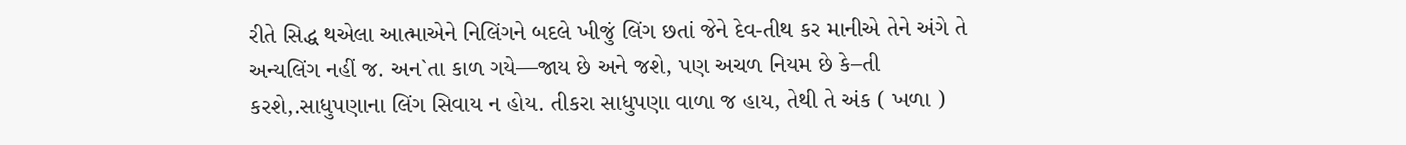રીતે સિદ્ધ થએલા આત્માએને નિલિંગને બદલે ખીજું લિંગ છતાં જેને દેવ-તીથ કર માનીએ તેને અંગે તે અન્યલિંગ નહીં જ. અન`તા કાળ ગયે—જાય છે અને જશે, પણ અચળ નિયમ છે કે–તી કરશે,.સાધુપણાના લિંગ સિવાય ન હોય. તીકરા સાધુપણા વાળા જ હાય, તેથી તે અંક ( ખળા )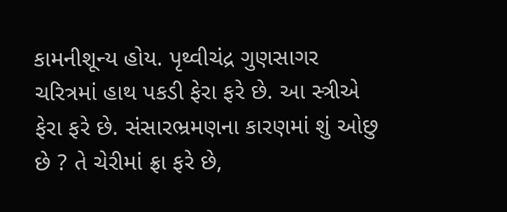કામનીશૂન્ય હોય. પૃથ્વીચંદ્ર ગુણસાગર ચરિત્રમાં હાથ પકડી ફેરા ફરે છે. આ સ્ત્રીએ ફેરા ફરે છે. સંસારભ્રમણના કારણમાં શું ઓછુ છે ? તે ચેરીમાં ફ્રા ફરે છે,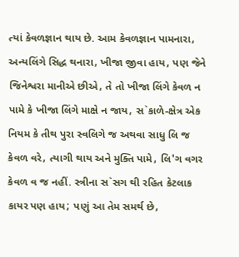ત્યાં કેવળજ્ઞાન થાય છે. આમ કેવળજ્ઞાન પામનારા, અન્યલિંગે સિદ્ધ થનારા, ખીજા જીવા હાય, પણ જેને જિનેશ્વરા માનીએ છીએ, તે તો ખીજા લિંગે કેવળ ન પામે કે ખીજા લિંગે માક્ષે ન જાય, સ`કાળે-ક્ષેત્ર એક નિયમ કે તીથ પુરા સ્વલિગે જ અથવા સાધુ લિ જ કેવળ વરે, ત્યાગી થાય અને મુક્તિ પામે, લિ'ગ વગર કેવળ વ જ નહીં. સ્ત્રીના સ`સગ થી રહિત કેટલાક કાયર પણ હાય; પણું આ તેમ સમર્થ છે,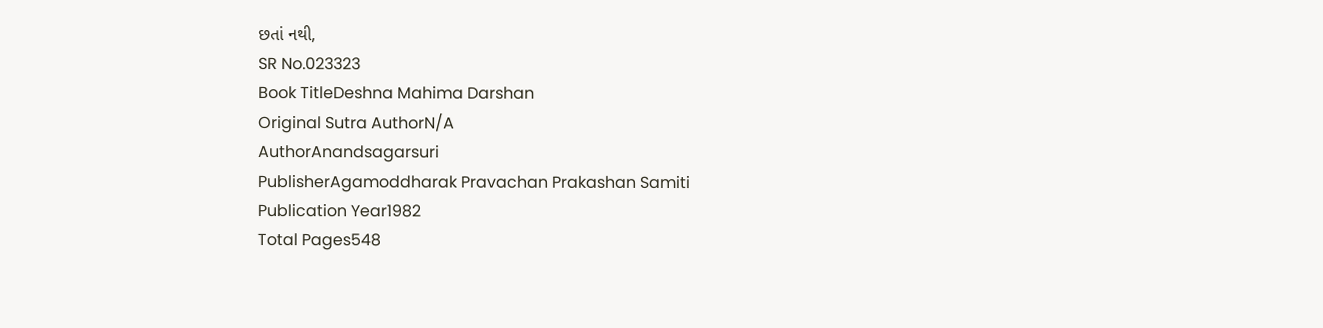છતાં નથી,
SR No.023323
Book TitleDeshna Mahima Darshan
Original Sutra AuthorN/A
AuthorAnandsagarsuri
PublisherAgamoddharak Pravachan Prakashan Samiti
Publication Year1982
Total Pages548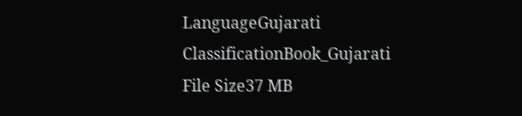LanguageGujarati
ClassificationBook_Gujarati
File Size37 MB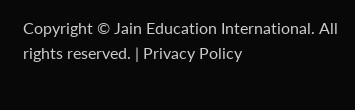Copyright © Jain Education International. All rights reserved. | Privacy Policy